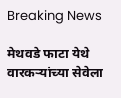Breaking News

मेथवडे फाटा येथे वारकऱ्यांच्या सेवेला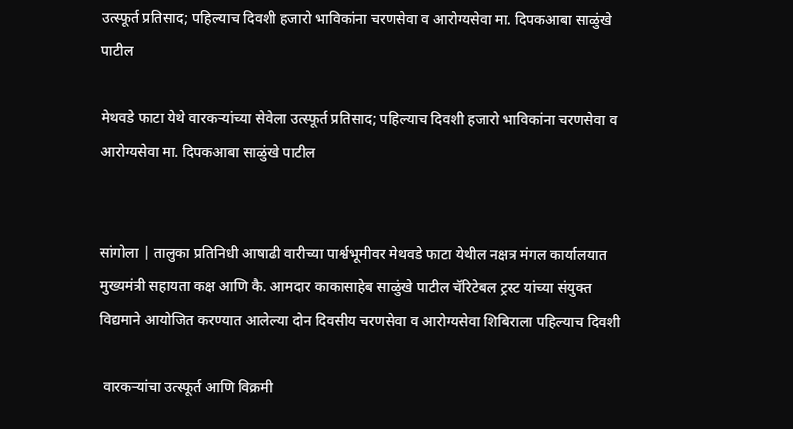उत्स्फूर्त प्रतिसाद; पहिल्याच दिवशी हजारो भाविकांना चरणसेवा व आरोग्यसेवा मा. दिपकआबा साळुंखे पाटील

मेथवडे फाटा येथे वारकऱ्यांच्या सेवेला उत्स्फूर्त प्रतिसाद; पहिल्याच दिवशी हजारो भाविकांना चरणसेवा व आरोग्यसेवा मा. दिपकआबा साळुंखे पाटील


सांगोला | तालुका प्रतिनिधी आषाढी वारीच्या पार्श्वभूमीवर मेथवडे फाटा येथील नक्षत्र मंगल कार्यालयात मुख्यमंत्री सहायता कक्ष आणि कै. आमदार काकासाहेब साळुंखे पाटील चॅरिटेबल ट्रस्ट यांच्या संयुक्त विद्यमाने आयोजित करण्यात आलेल्या दोन दिवसीय चरणसेवा व आरोग्यसेवा शिबिराला पहिल्याच दिवशी

 वारकऱ्यांचा उत्स्फूर्त आणि विक्रमी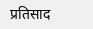प्रतिसाद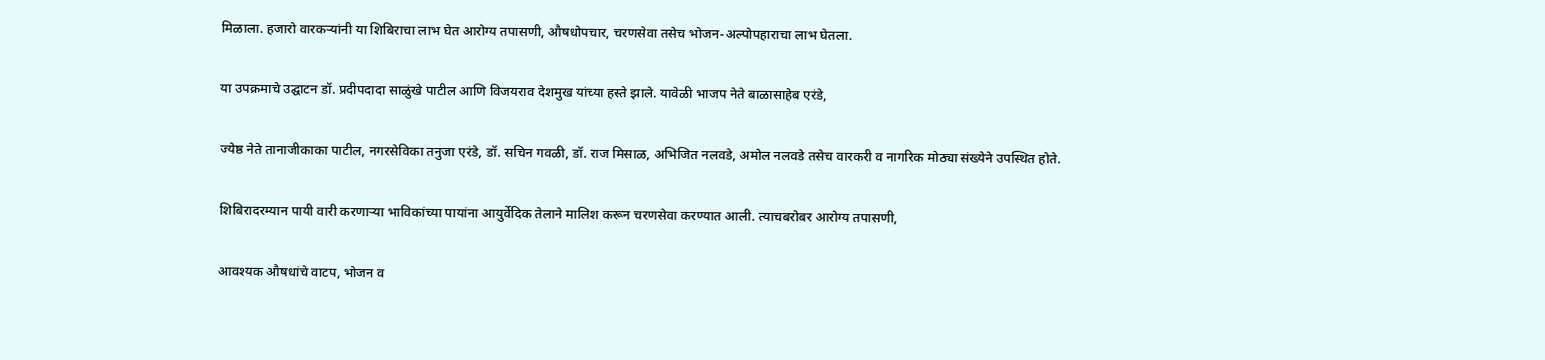मिळाला. हजारो वारकऱ्यांनी या शिबिराचा लाभ घेत आरोग्य तपासणी, औषधोपचार, चरणसेवा तसेच भोजन-अल्पोपहाराचा लाभ घेतला.

या उपक्रमाचे उद्घाटन डॉ. प्रदीपदादा साळुंखे पाटील आणि विजयराव देशमुख यांच्या हस्ते झाले. यावेळी भाजप नेते बाळासाहेब एरंडे,

ज्येष्ठ नेते तानाजीकाका पाटील, नगरसेविका तनुजा एरंडे, डॉ. सचिन गवळी, डॉ. राज मिसाळ, अभिजित नलवडे, अमोल नलवडे तसेच वारकरी व नागरिक मोठ्या संख्येने उपस्थित होते.

शिबिरादरम्यान पायी वारी करणाऱ्या भाविकांच्या पायांना आयुर्वेदिक तेलाने मालिश करून चरणसेवा करण्यात आली. त्याचबरोबर आरोग्य तपासणी,

आवश्यक औषधांचे वाटप, भोजन व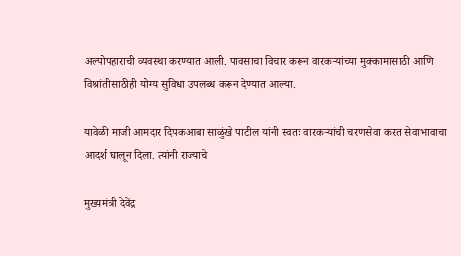अल्पोपहाराची व्यवस्था करण्यात आली. पावसाचा विचार करून वारकऱ्यांच्या मुक्कामासाठी आणि विश्रांतीसाठीही योग्य सुविधा उपलब्ध करून देण्यात आल्या.

यावेळी माजी आमदार दिपकआबा साळुंखे पाटील यांनी स्वतः वारकऱ्यांची चरणसेवा करत सेवाभावाचा आदर्श घालून दिला. त्यांनी राज्याचे

मुख्यमंत्री देवेंद्र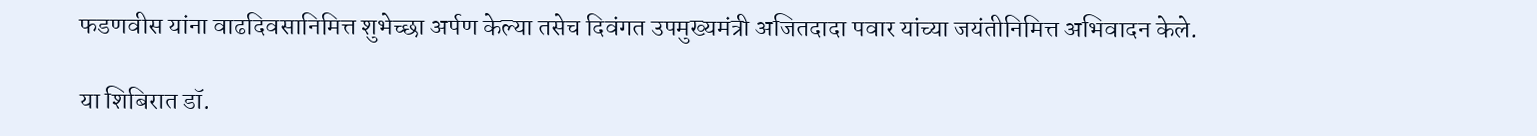फडणवीस यांना वाढदिवसानिमित्त शुभेच्छा अर्पण केल्या तसेच दिवंगत उपमुख्यमंत्री अजितदादा पवार यांच्या जयंतीनिमित्त अभिवादन केले.

या शिबिरात डॉ.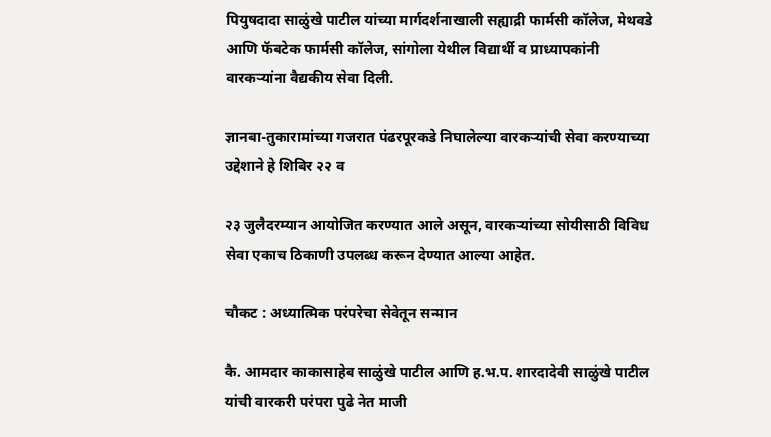पियुषदादा साळुंखे पाटील यांच्या मार्गदर्शनाखाली सह्याद्री फार्मसी कॉलेज, मेथवडे आणि फॅबटेक फार्मसी कॉलेज, सांगोला येथील विद्यार्थी व प्राध्यापकांनी वारकऱ्यांना वैद्यकीय सेवा दिली.

ज्ञानबा-तुकारामांच्या गजरात पंढरपूरकडे निघालेल्या वारकऱ्यांची सेवा करण्याच्या उद्देशाने हे शिबिर २२ व

२३ जुलैदरम्यान आयोजित करण्यात आले असून, वारकऱ्यांच्या सोयीसाठी विविध सेवा एकाच ठिकाणी उपलब्ध करून देण्यात आल्या आहेत.

चौकट : अध्यात्मिक परंपरेचा सेवेतून सन्मान

कै. आमदार काकासाहेब साळुंखे पाटील आणि ह.भ.प. शारदादेवी साळुंखे पाटील यांची वारकरी परंपरा पुढे नेत माजी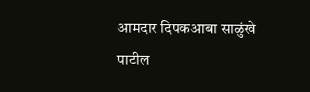आमदार दिपकआबा साळुंखे पाटील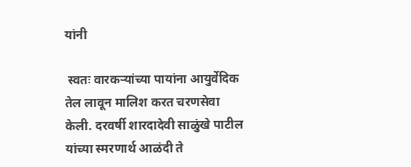यांनी

 स्वतः वारकऱ्यांच्या पायांना आयुर्वेदिक तेल लावून मालिश करत चरणसेवा केली. दरवर्षी शारदादेवी साळुंखे पाटील यांच्या स्मरणार्थ आळंदी ते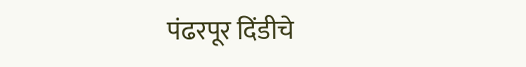पंढरपूर दिंडीचे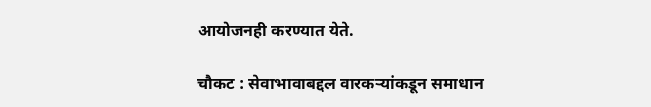आयोजनही करण्यात येते.

चौकट : सेवाभावाबद्दल वारकऱ्यांकडून समाधान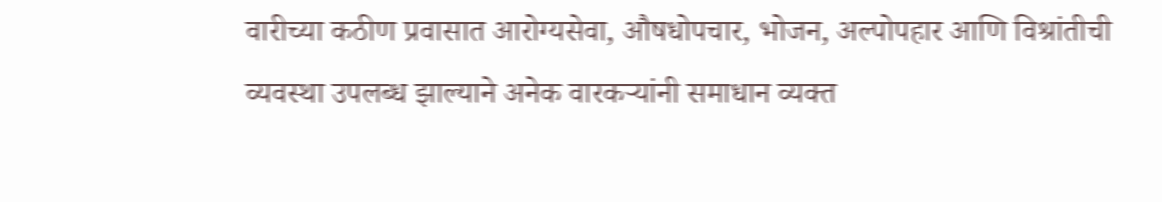वारीच्या कठीण प्रवासात आरोग्यसेवा, औषधोपचार, भोजन, अल्पोपहार आणि विश्रांतीची व्यवस्था उपलब्ध झाल्याने अनेक वारकऱ्यांनी समाधान व्यक्त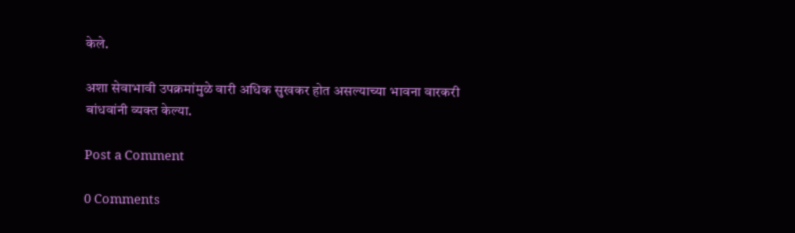केले.

अशा सेवाभावी उपक्रमांमुळे वारी अधिक सुखकर होत असल्याच्या भावना वारकरी बांधवांनी व्यक्त केल्या.

Post a Comment

0 Comments